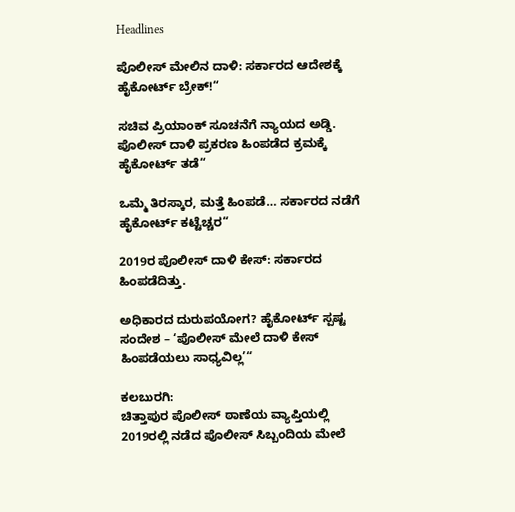Headlines

ಪೊಲೀಸ್‌ ಮೇಲಿನ ದಾಳಿ: ಸರ್ಕಾರದ ಆದೇಶಕ್ಕೆ ಹೈಕೋರ್ಟ್ ಬ್ರೇಕ್!“

ಸಚಿವ ಪ್ರಿಯಾಂಕ್ ಸೂಚನೆಗೆ ನ್ಯಾಯದ ಅಡ್ಡಿ. ಪೊಲೀಸ್‌ ದಾಳಿ ಪ್ರಕರಣ ಹಿಂಪಡೆದ ಕ್ರಮಕ್ಕೆ ಹೈಕೋರ್ಟ್ ತಡೆ“

ಒಮ್ಮೆ ತಿರಸ್ಕಾರ, ಮತ್ತೆ ಹಿಂಪಡೆ… ಸರ್ಕಾರದ ನಡೆಗೆ ಹೈಕೋರ್ಟ್ ಕಟ್ಟೆಚ್ಚರ“

2019ರ ಪೊಲೀಸ್ ದಾಳಿ ಕೇಸ್: ಸರ್ಕಾರದ ಹಿಂಪಡೆದಿತ್ತು.

ಅಧಿಕಾರದ ದುರುಪಯೋಗ? ಹೈಕೋರ್ಟ್ ಸ್ಪಷ್ಟ ಸಂದೇಶ – ‘ಪೊಲೀಸ್‌ ಮೇಲೆ ದಾಳಿ ಕೇಸ್ ಹಿಂಪಡೆಯಲು ಸಾಧ್ಯವಿಲ್ಲ’“

ಕಲಬುರಗಿ:
ಚಿತ್ತಾಪುರ ಪೊಲೀಸ್ ಠಾಣೆಯ ವ್ಯಾಪ್ತಿಯಲ್ಲಿ 2019ರಲ್ಲಿ ನಡೆದ ಪೊಲೀಸ್ ಸಿಬ್ಬಂದಿಯ ಮೇಲೆ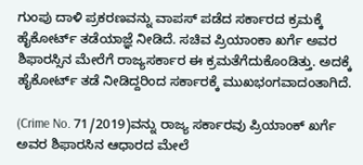ಗುಂಪು ದಾಳಿ ಪ್ರಕರಣವನ್ನು ವಾಪಸ್ ಪಡೆದ ಸರ್ಕಾರದ ಕ್ರಮಕ್ಕೆ ಹೈಕೋರ್ಟ್ ತಡೆಯಾಜ್ಞೆ ನೀಡಿದೆ. ಸಚಿವ ಪ್ರಿಯಾಂಕಾ ಖರ್ಗೆ ಅವರ ಶಿಫಾರಸ್ಸಿನ‌ ಮೇರೆಗೆ ರಾಜ್ಯ‌ಸರ್ಕಾರ ಈ ಕ್ರಮ‌ತೆಗೆದುಕೊಂಡಿತ್ತು. ಅದಕ್ಕೆ ಹೈಕೋರ್ಟ್ ತಡೆ ನೀಡಿದ್ದರಿಂದ ಸರ್ಕಾರಕ್ಕೆ ಮುಖಭಂಗವಾದಂತಾಗಿದೆ.

(Crime No. 71/2019)ವನ್ನು ರಾಜ್ಯ ಸರ್ಕಾರವು ಪ್ರಿಯಾಂಕ್ ಖರ್ಗೆ ಅವರ ಶಿಫಾರಸಿನ ಆಧಾರದ ಮೇಲೆ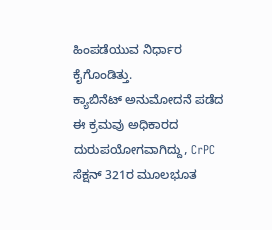ಹಿಂಪಡೆಯುವ ನಿರ್ಧಾರ ಕೈಗೊಂಡಿತ್ತು.
ಕ್ಯಾಬಿನೆಟ್ ಅನುಮೋದನೆ ಪಡೆದ ಈ ಕ್ರಮವು ಅಧಿಕಾರದ ದುರುಪಯೋಗವಾಗಿದ್ದು, CrPC ಸೆಕ್ಷನ್ 321ರ ಮೂಲಭೂತ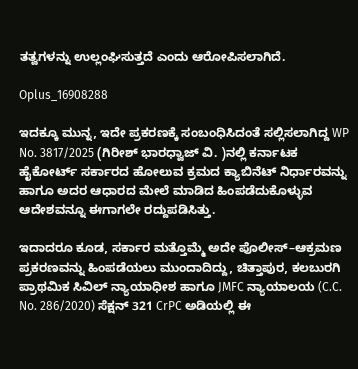ತತ್ವಗಳನ್ನು ಉಲ್ಲಂಘಿಸುತ್ತದೆ ಎಂದು ಆರೋಪಿಸಲಾಗಿದೆ.

Oplus_16908288

ಇದಕ್ಕೂ ಮುನ್ನ, ಇದೇ ಪ್ರಕರಣಕ್ಕೆ ಸಂಬಂಧಿಸಿದಂತೆ ಸಲ್ಲಿಸಲಾಗಿದ್ದ WP No. 3817/2025 (ಗಿರೀಶ್ ಭಾರಧ್ವಾಜ್ ವಿ. )ನಲ್ಲಿ ಕರ್ನಾಟಕ ಹೈಕೋರ್ಟ್ ಸರ್ಕಾರದ ಹೋಲುವ ಕ್ರಮದ ಕ್ಯಾಬಿನೆಟ್ ನಿರ್ಧಾರವನ್ನು ಹಾಗೂ ಅದರ ಆಧಾರದ ಮೇಲೆ ಮಾಡಿದ ಹಿಂಪಡೆದುಕೊಳ್ಳುವ ಆದೇಶವನ್ನೂ ಈಗಾಗಲೇ ರದ್ದುಪಡಿಸಿತ್ತು.

ಇದಾದರೂ ಕೂಡ, ಸರ್ಕಾರ ಮತ್ತೊಮ್ಮೆ ಅದೇ ಪೊಲೀಸ್‌–ಆಕ್ರಮಣ ಪ್ರಕರಣವನ್ನು ಹಿಂಪಡೆಯಲು ಮುಂದಾದಿದ್ದು, ಚಿತ್ತಾಪುರ, ಕಲಬುರಗಿ ಪ್ರಾಥಮಿಕ ಸಿವಿಲ್ ನ್ಯಾಯಾಧೀಶ ಹಾಗೂ JMFC ನ್ಯಾಯಾಲಯ (C.C. No. 286/2020) ಸೆಕ್ಷನ್ 321 CrPC ಅಡಿಯಲ್ಲಿ ಈ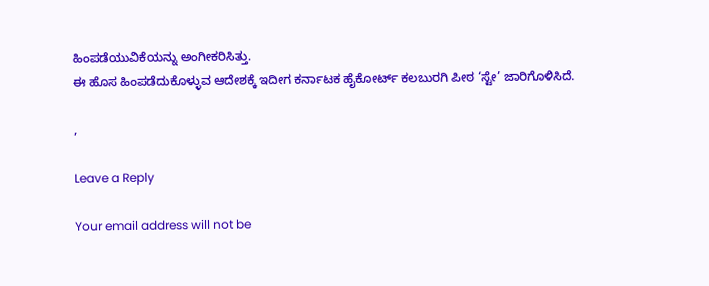ಹಿಂಪಡೆಯುವಿಕೆಯನ್ನು ಅಂಗೀಕರಿಸಿತ್ತು.
ಈ ಹೊಸ ಹಿಂಪಡೆದುಕೊಳ್ಳುವ ಆದೇಶಕ್ಕೆ ಇದೀಗ ಕರ್ನಾಟಕ ಹೈಕೋರ್ಟ್ ಕಲಬುರಗಿ ಪೀಠ ‘ಸ್ಟೇ’ ಜಾರಿಗೊಳಿಸಿದೆ.

,

Leave a Reply

Your email address will not be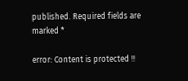published. Required fields are marked *

error: Content is protected !!